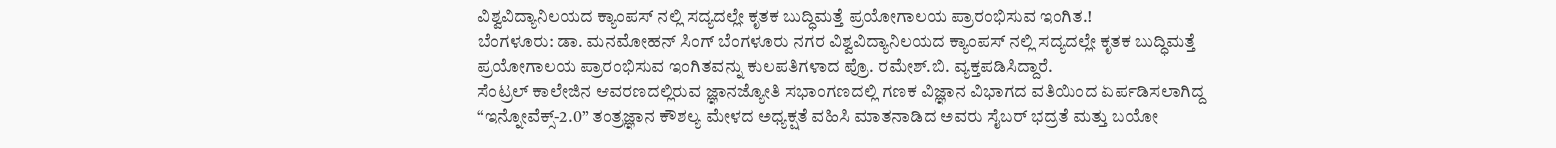ವಿಶ್ವವಿದ್ಯಾನಿಲಯದ ಕ್ಯಾಂಪಸ್ ನಲ್ಲಿ ಸದ್ಯದಲ್ಲೇ ಕೃತಕ ಬುದ್ಧಿಮತ್ತೆ ಪ್ರಯೋಗಾಲಯ ಪ್ರಾರಂಭಿಸುವ ಇಂಗಿತ.!
ಬೆಂಗಳೂರು: ಡಾ. ಮನಮೋಹನ್ ಸಿಂಗ್ ಬೆಂಗಳೂರು ನಗರ ವಿಶ್ವವಿದ್ಯಾನಿಲಯದ ಕ್ಯಾಂಪಸ್ ನಲ್ಲಿ ಸದ್ಯದಲ್ಲೇ ಕೃತಕ ಬುದ್ಧಿಮತ್ತೆ ಪ್ರಯೋಗಾಲಯ ಪ್ರಾರಂಭಿಸುವ ಇಂಗಿತವನ್ನು ಕುಲಪತಿಗಳಾದ ಪ್ರೊ. ರಮೇಶ್.ಬಿ. ವ್ಯಕ್ತಪಡಿಸಿದ್ದಾರೆ.
ಸೆಂಟ್ರಲ್ ಕಾಲೇಜಿನ ಆವರಣದಲ್ಲಿರುವ ಜ್ಞಾನಜ್ಯೋತಿ ಸಭಾಂಗಣದಲ್ಲಿ ಗಣಕ ವಿಜ್ಞಾನ ವಿಭಾಗದ ವತಿಯಿಂದ ಏರ್ಪಡಿಸಲಾಗಿದ್ದ “ಇನ್ನೋವೆಕ್ಸ್-2.0” ತಂತ್ರಜ್ಞಾನ ಕೌಶಲ್ಯ ಮೇಳದ ಅಧ್ಯಕ್ಷತೆ ವಹಿಸಿ ಮಾತನಾಡಿದ ಅವರು ಸೈಬರ್ ಭದ್ರತೆ ಮತ್ತು ಬಯೋ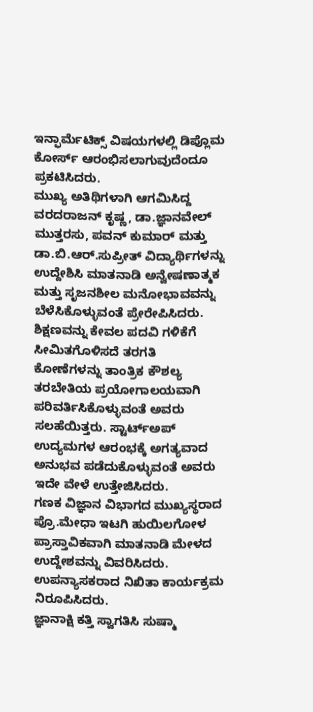ಇನ್ಫಾರ್ಮೆಟಿಕ್ಸ್ ವಿಷಯಗಳಲ್ಲಿ ಡಿಪ್ಲೊಮ ಕೋರ್ಸ್ ಆರಂಭಿಸಲಾಗುವುದೆಂದೂ ಪ್ರಕಟಿಸಿದರು.
ಮುಖ್ಯ ಅತಿಥಿಗಳಾಗಿ ಆಗಮಿಸಿದ್ದ ವರದರಾಜನ್ ಕೃಷ್ಣ, ಡಾ.ಜ್ಞಾನವೇಲ್ ಮುತ್ತರಸು, ಪವನ್ ಕುಮಾರ್ ಮತ್ತು ಡಾ.ಬಿ.ಆರ್.ಸುಪ್ರೀತ್ ವಿದ್ಯಾರ್ಥಿಗಳನ್ನು ಉದ್ದೇಶಿಸಿ ಮಾತನಾಡಿ ಅನ್ವೇಷಣಾತ್ಮಕ ಮತ್ತು ಸೃಜನಶೀಲ ಮನೋಭಾವವನ್ನು ಬೆಳೆಸಿಕೊಳ್ಳುವಂತೆ ಪ್ರೇರೇಪಿಸಿದರು.
ಶಿಕ್ಷಣವನ್ನು ಕೇವಲ ಪದವಿ ಗಳಿಕೆಗೆ ಸೀಮಿತಗೊಳಿಸದೆ ತರಗತಿ ಕೋಣೆಗಳನ್ನು ತಾಂತ್ರಿಕ ಕೌಶಲ್ಯ ತರಬೇತಿಯ ಪ್ರಯೋಗಾಲಯವಾಗಿ ಪರಿವರ್ತಿಸಿಕೊಳ್ಳುವಂತೆ ಅವರು ಸಲಹೆಯಿತ್ತರು. ಸ್ಟಾರ್ಟ್ಅಪ್ ಉದ್ಯಮಗಳ ಆರಂಭಕ್ಕೆ ಅಗತ್ಯವಾದ ಅನುಭವ ಪಡೆದುಕೊಳ್ಳುವಂತೆ ಅವರು ಇದೇ ವೇಳೆ ಉತ್ತೇಜಿಸಿದರು.
ಗಣಕ ವಿಜ್ಞಾನ ವಿಭಾಗದ ಮುಖ್ಯಸ್ಥರಾದ ಪ್ರೊ.ಮೇಧಾ ಇಟಗಿ ಹುಯಿಲಗೋಳ ಪ್ರಾಸ್ತಾವಿಕವಾಗಿ ಮಾತನಾಡಿ ಮೇಳದ ಉದ್ದೇಶವನ್ನು ವಿವರಿಸಿದರು. ಉಪನ್ಯಾಸಕರಾದ ನಿಖಿತಾ ಕಾರ್ಯಕ್ರಮ ನಿರೂಪಿಸಿದರು.
ಜ್ಞಾನಾಕ್ಷಿ ಕತ್ತಿ ಸ್ವಾಗತಿಸಿ ಸುಷ್ಮಾ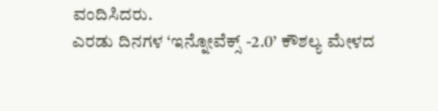ವಂದಿಸಿದರು.
ಎರಡು ದಿನಗಳ ‘ಇನ್ನೋವೆಕ್ಸ್ -2.0’ ಕೌಶಲ್ಯ ಮೇಳದ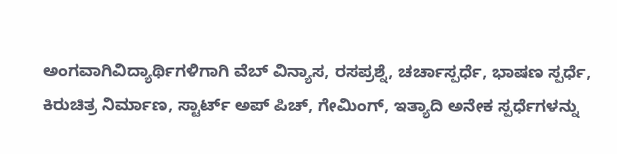ಅಂಗವಾಗಿವಿದ್ಯಾರ್ಥಿಗಳಿಗಾಗಿ ವೆಬ್ ವಿನ್ಯಾಸ, ರಸಪ್ರಶ್ನೆ, ಚರ್ಚಾಸ್ಪರ್ಧೆ, ಭಾಷಣ ಸ್ಪರ್ಧೆ, ಕಿರುಚಿತ್ರ ನಿರ್ಮಾಣ, ಸ್ಟಾರ್ಟ್ ಅಪ್ ಪಿಚ್, ಗೇಮಿಂಗ್, ಇತ್ಯಾದಿ ಅನೇಕ ಸ್ಪರ್ಧೆಗಳನ್ನು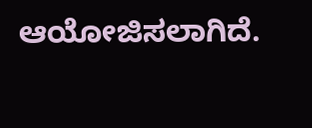ಆಯೋಜಿಸಲಾಗಿದೆ.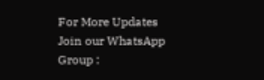For More Updates Join our WhatsApp Group :